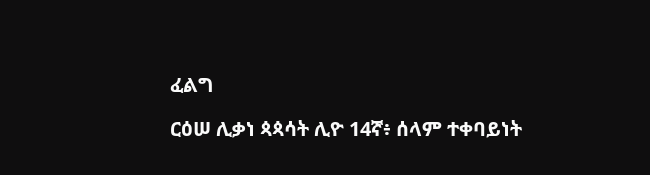ፈልግ

ርዕሠ ሊቃነ ጳጳሳት ሊዮ 14ኛ፥ ሰላም ተቀባይነት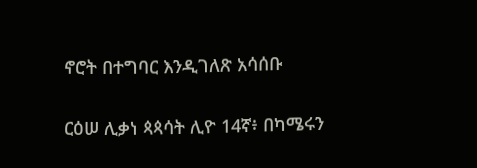ኖሮት በተግባር እንዲገለጽ አሳሰቡ

ርዕሠ ሊቃነ ጳጳሳት ሊዮ 14ኛ፥ በካሜሩን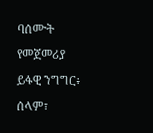ባሰሙት የመጀመሪያ ይፋዊ ንግግር፥ ሰላም፣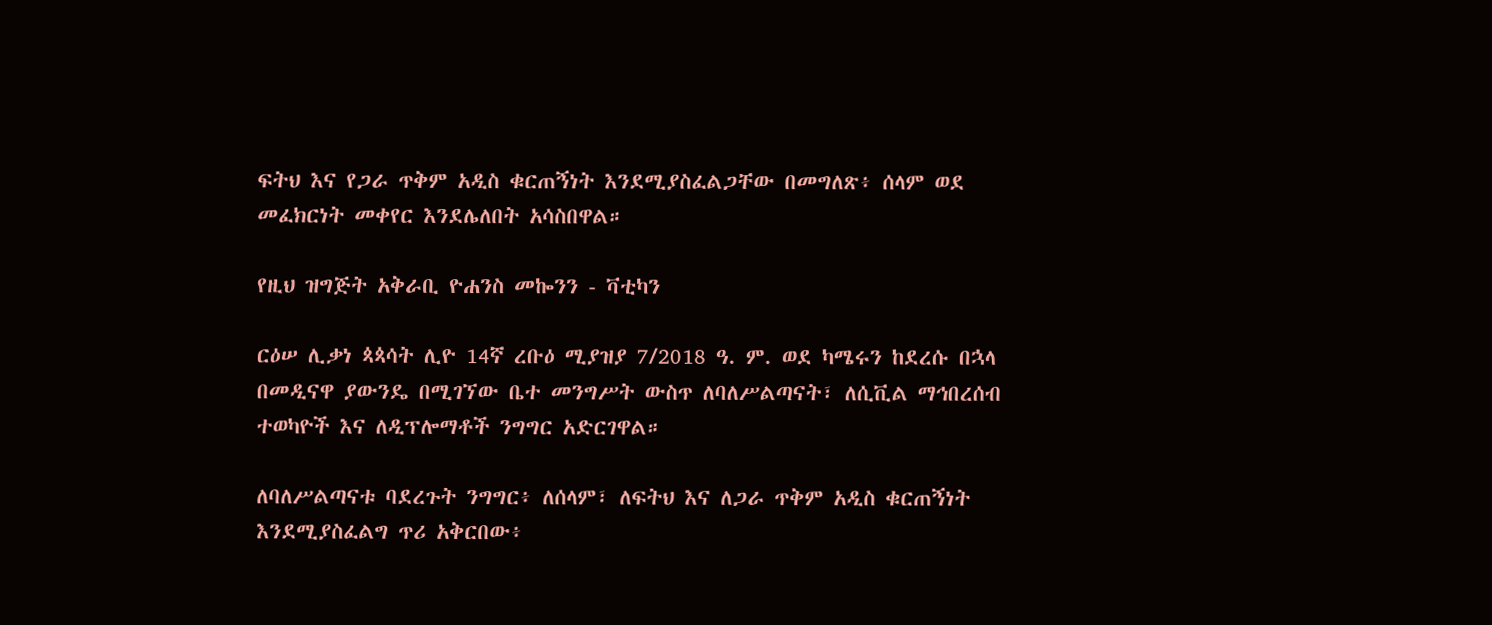ፍትህ እና የጋራ ጥቅም አዲስ ቁርጠኝነት እንደሚያስፈልጋቸው በመግለጽ፥ ሰላም ወደ መፈክርነት መቀየር እንደሌለበት አሳስበዋል።

የዚህ ዝግጅት አቅራቢ ዮሐንስ መኰንን - ቫቲካን

ርዕሠ ሊቃነ ጳጳሳት ሊዮ 14ኛ ረቡዕ ሚያዝያ 7/2018 ዓ. ም. ወደ ካሜሩን ከደረሱ በኋላ በመዲናዋ ያውንዴ በሚገኘው ቤተ መንግሥት ውስጥ ለባለሥልጣናት፣ ለሲቪል ማኅበረሰብ ተወካዮች እና ለዲፕሎማቶች ንግግር አድርገዋል።

ለባለሥልጣናቱ ባደረጉት ንግግር፥ ለሰላም፣ ለፍትህ እና ለጋራ ጥቅም አዲስ ቁርጠኝነት እንደሚያስፈልግ ጥሪ አቅርበው፥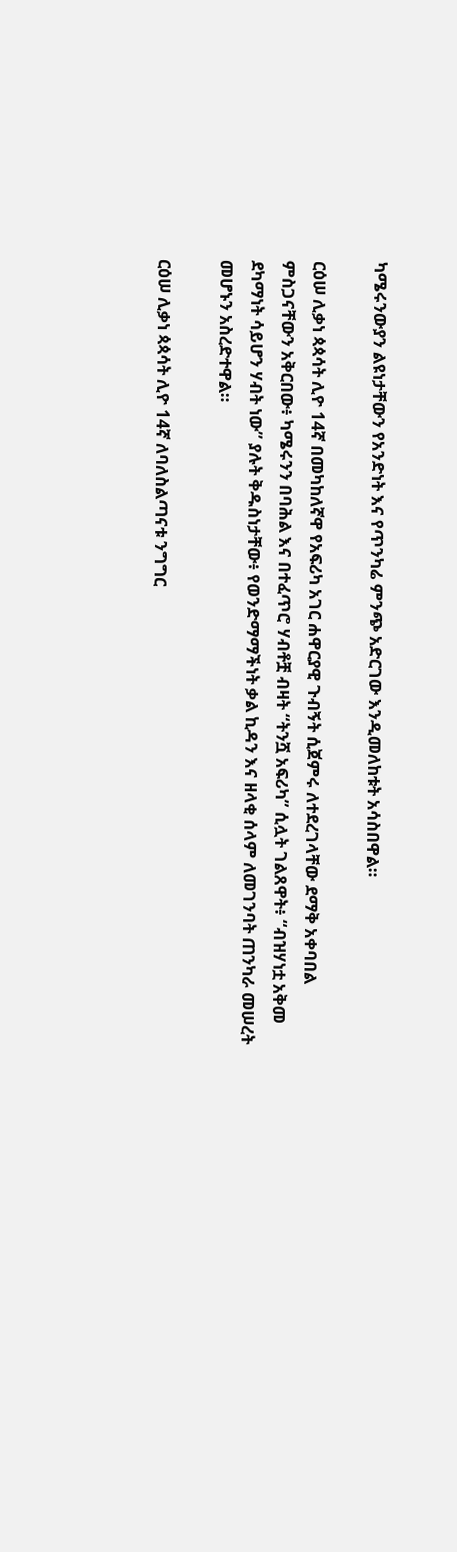ካሜሩንውያን ልዩነታቸውን የአንድነት እና የጥንካሬ ምንጭ አድርገው እንዲመለከቱት አሳስበዋል።

ርዕሠ ሊቃነ ጳጳሳት ሊዮ 14ኛ በመካከለኛዋ የአፍሪካ አገር ሐዋርያዊ ጉብኝት ሲጀምሩ ለተደረገላቸው ደማቅ አቀባበል ምስጋናቸውን አቅርበው፥ ካሜሩንን በባሕል እና በተፈጥሮ ሃብቶቿ ብዛት “ትንሿ አፍሪካ” ሲሏት ገልጸዋት፥ “ብዝሃነቷ አቅመ ደካማነት ሳይሆን ሃብት ነው” ያሉት ቅዱስነታቸው፥ የወንድማማችነት ቃል ኪዳን እና ዘላቂ ሰላም ለመገንባት ጠንካራ መሠረት መሆኑን አስረድተዋል።

ርዕሠ ሊቃነ ጳጳሳት ሊዮ 14ኛ ለባለስልጣናቱ ንግግር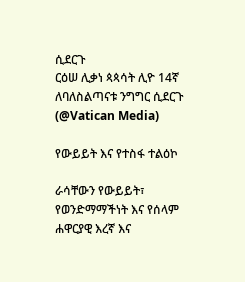ሲደርጉ
ርዕሠ ሊቃነ ጳጳሳት ሊዮ 14ኛ ለባለስልጣናቱ ንግግር ሲደርጉ   (@Vatican Media)

የውይይት እና የተስፋ ተልዕኮ

ራሳቸውን የውይይት፣ የወንድማማችነት እና የሰላም ሐዋርያዊ እረኛ እና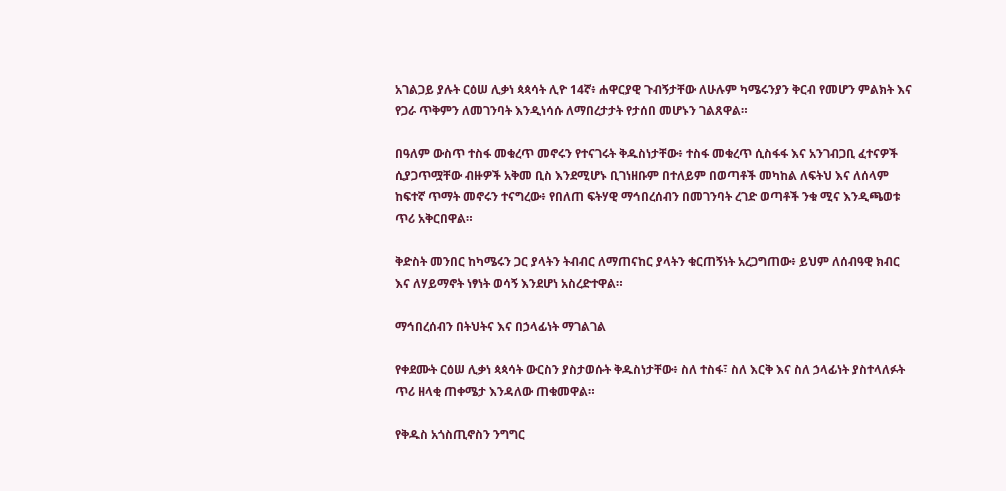አገልጋይ ያሉት ርዕሠ ሊቃነ ጳጳሳት ሊዮ 14ኛ፥ ሐዋርያዊ ጉብኝታቸው ለሁሉም ካሜሩንያን ቅርብ የመሆን ምልክት እና የጋራ ጥቅምን ለመገንባት እንዲነሳሱ ለማበረታታት የታሰበ መሆኑን ገልጸዋል።

በዓለም ውስጥ ተስፋ መቁረጥ መኖሩን የተናገሩት ቅዱስነታቸው፥ ተስፋ መቁረጥ ሲስፋፋ እና አንገብጋቢ ፈተናዎች ሲያጋጥሟቸው ብዙዎች አቅመ ቢስ እንደሚሆኑ ቢገነዘቡም በተለይም በወጣቶች መካከል ለፍትህ እና ለሰላም ከፍተኛ ጥማት መኖሩን ተናግረው፥ የበለጠ ፍትሃዊ ማኅበረሰብን በመገንባት ረገድ ወጣቶች ንቁ ሚና እንዲጫወቱ ጥሪ አቅርበዋል።

ቅድስት መንበር ከካሜሩን ጋር ያላትን ትብብር ለማጠናከር ያላትን ቁርጠኝነት አረጋግጠው፥ ይህም ለሰብዓዊ ክብር እና ለሃይማኖት ነፃነት ወሳኝ እንደሆነ አስረድተዋል።

ማኅበረሰብን በትህትና እና በኃላፊነት ማገልገል

የቀደሙት ርዕሠ ሊቃነ ጳጳሳት ውርስን ያስታወሱት ቅዱስነታቸው፥ ስለ ተስፋ፣ ስለ እርቅ እና ስለ ኃላፊነት ያስተላለፉት ጥሪ ዘላቂ ጠቀሜታ እንዳለው ጠቁመዋል።

የቅዱስ አጎስጢኖስን ንግግር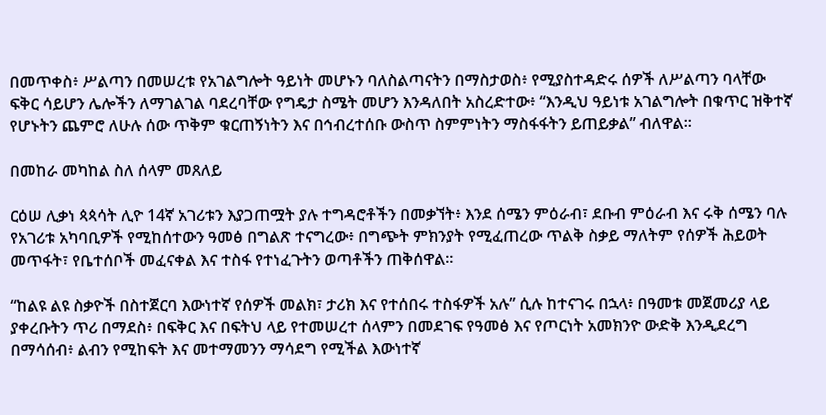በመጥቀስ፥ ሥልጣን በመሠረቱ የአገልግሎት ዓይነት መሆኑን ባለስልጣናትን በማስታወስ፥ የሚያስተዳድሩ ሰዎች ለሥልጣን ባላቸው ፍቅር ሳይሆን ሌሎችን ለማገልገል ባደረባቸው የግዴታ ስሜት መሆን እንዳለበት አስረድተው፥ “እንዲህ ዓይነቱ አገልግሎት በቁጥር ዝቅተኛ የሆኑትን ጨምሮ ለሁሉ ሰው ጥቅም ቁርጠኝነትን እና በኅብረተሰቡ ውስጥ ስምምነትን ማስፋፋትን ይጠይቃል” ብለዋል።

በመከራ መካከል ስለ ሰላም መጸለይ

ርዕሠ ሊቃነ ጳጳሳት ሊዮ 14ኛ አገሪቱን እያጋጠሟት ያሉ ተግዳሮቶችን በመቃኘት፥ እንደ ሰሜን ምዕራብ፣ ደቡብ ምዕራብ እና ሩቅ ሰሜን ባሉ የአገሪቱ አካባቢዎች የሚከሰተውን ዓመፅ በግልጽ ተናግረው፥ በግጭት ምክንያት የሚፈጠረው ጥልቅ ስቃይ ማለትም የሰዎች ሕይወት መጥፋት፣ የቤተሰቦች መፈናቀል እና ተስፋ የተነፈጉትን ወጣቶችን ጠቅሰዋል።

“ከልዩ ልዩ ስቃዮች በስተጀርባ እውነተኛ የሰዎች መልክ፣ ታሪክ እና የተሰበሩ ተስፋዎች አሉ” ሲሉ ከተናገሩ በኋላ፥ በዓመቱ መጀመሪያ ላይ ያቀረቡትን ጥሪ በማደስ፥ በፍቅር እና በፍትህ ላይ የተመሠረተ ሰላምን በመደገፍ የዓመፅ እና የጦርነት አመክንዮ ውድቅ እንዲደረግ በማሳሰብ፥ ልብን የሚከፍት እና መተማመንን ማሳደግ የሚችል እውነተኛ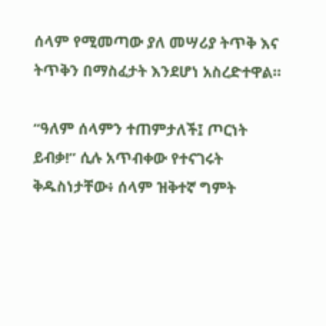ሰላም የሚመጣው ያለ መሣሪያ ትጥቅ እና ትጥቅን በማስፈታት እንደሆነ አስረድተዋል።

“ዓለም ሰላምን ተጠምታለች፤ ጦርነት ይብቃ!” ሲሉ አጥብቀው የተናገሩት ቅዱስነታቸው፥ ሰላም ዝቅተኛ ግምት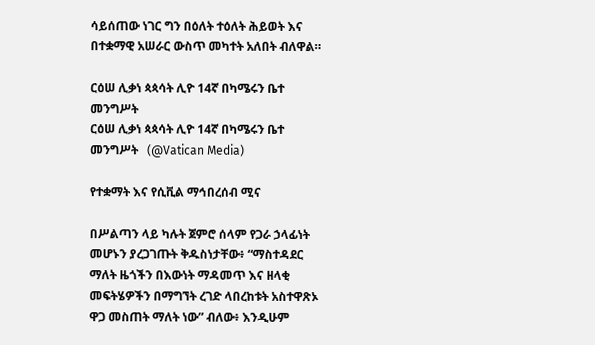ሳይሰጠው ነገር ግን በዕለት ተዕለት ሕይወት እና በተቋማዊ አሠራር ውስጥ መካተት አለበት ብለዋል።

ርዕሠ ሊቃነ ጳጳሳት ሊዮ 14ኛ በካሜሩን ቤተ መንግሥት
ርዕሠ ሊቃነ ጳጳሳት ሊዮ 14ኛ በካሜሩን ቤተ መንግሥት   (@Vatican Media)

የተቋማት እና የሲቪል ማኅበረሰብ ሚና

በሥልጣን ላይ ካሉት ጀምሮ ሰላም የጋራ ኃላፊነት መሆኑን ያረጋገጡት ቅዱስነታቸው፥ “ማስተዳደር ማለት ዜጎችን በእውነት ማዳመጥ እና ዘላቂ መፍትሄዎችን በማግኘት ረገድ ላበረከቱት አስተዋጽኦ ዋጋ መስጠት ማለት ነው” ብለው፥ እንዲሁም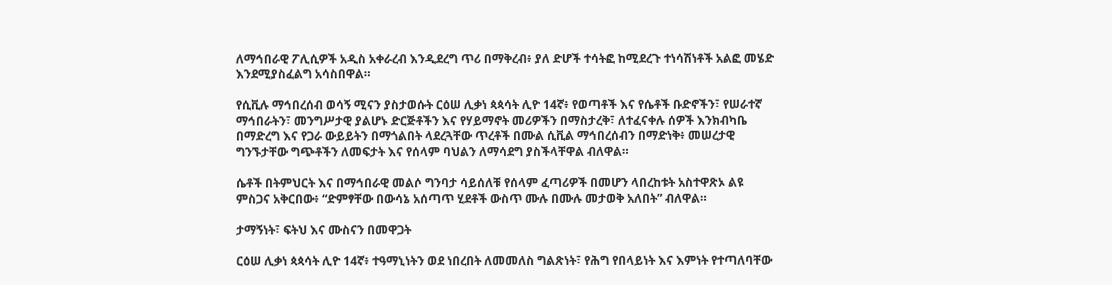ለማኅበራዊ ፖሊሲዎች አዲስ አቀራረብ እንዲደረግ ጥሪ በማቅረብ፥ ያለ ድሆች ተሳትፎ ከሚደረጉ ተነሳሽነቶች አልፎ መሄድ እንደሚያስፈልግ አሳስበዋል።

የሲቪሉ ማኅበረሰብ ወሳኝ ሚናን ያስታወሱት ርዕሠ ሊቃነ ጳጳሳት ሊዮ 14ኛ፥ የወጣቶች እና የሴቶች ቡድኖችን፣ የሠራተኛ ማኅበራትን፣ መንግሥታዊ ያልሆኑ ድርጅቶችን እና የሃይማኖት መሪዎችን በማስታረቅ፣ ለተፈናቀሉ ሰዎች እንክብካቤ በማድረግ እና የጋራ ውይይትን በማጎልበት ላደረጓቸው ጥረቶች በሙል ሲቪል ማኅበረሰብን በማድነቅ፥ መሠረታዊ ግንኙታቸው ግጭቶችን ለመፍታት እና የሰላም ባህልን ለማሳደግ ያስችላቸዋል ብለዋል።

ሴቶች በትምህርት እና በማኅበራዊ መልሶ ግንባታ ሳይሰለቹ የሰላም ፈጣሪዎች በመሆን ላበረከቱት አስተዋጽኦ ልዩ ምስጋና አቅርበው፥ “ድምፃቸው በውሳኔ አሰጣጥ ሂደቶች ውስጥ ሙሉ በሙሉ መታወቅ አለበት” ብለዋል።

ታማኝነት፣ ፍትህ እና ሙስናን በመዋጋት

ርዕሠ ሊቃነ ጳጳሳት ሊዮ 14ኛ፥ ተዓማኒነትን ወደ ነበረበት ለመመለስ ግልጽነት፣ የሕግ የበላይነት እና እምነት የተጣለባቸው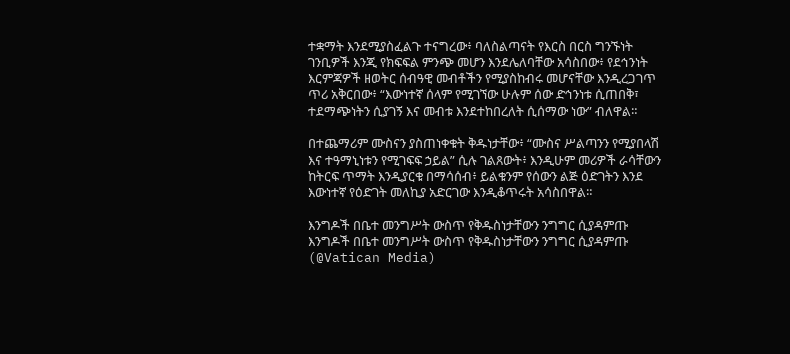ተቋማት እንደሚያስፈልጉ ተናግረው፥ ባለስልጣናት የእርስ በርስ ግንኙነት ገንቢዎች እንጂ የክፍፍል ምንጭ መሆን እንደሌለባቸው አሳስበው፥ የደኅንነት እርምጃዎች ዘወትር ሰብዓዊ መብቶችን የሚያስከብሩ መሆናቸው እንዲረጋገጥ ጥሪ አቅርበው፥ “እውነተኛ ሰላም የሚገኘው ሁሉም ሰው ድኅንነቱ ሲጠበቅ፣ ተደማጭነትን ሲያገኝ እና መብቱ እንደተከበረለት ሲሰማው ነው” ብለዋል።

በተጨማሪም ሙስናን ያስጠነቀቁት ቅዱነታቸው፥ “ሙስና ሥልጣንን የሚያበላሽ እና ተዓማኒነቱን የሚገፍፍ ኃይል” ሲሉ ገልጸውት፥ እንዲሁም መሪዎች ራሳቸውን ከትርፍ ጥማት እንዲያርቁ በማሳሰብ፥ ይልቁንም የሰውን ልጅ ዕድገትን እንደ እውነተኛ የዕድገት መለኪያ አድርገው እንዲቆጥሩት አሳስበዋል።

እንግዶች በቤተ መንግሥት ውስጥ የቅዱስነታቸውን ንግግር ሲያዳምጡ
እንግዶች በቤተ መንግሥት ውስጥ የቅዱስነታቸውን ንግግር ሲያዳምጡ   (@Vatican Media)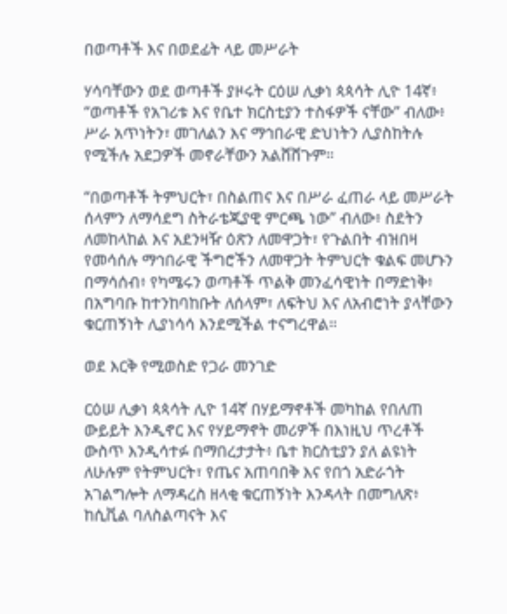በወጣቶች እና በወደፊት ላይ መሥራት

ሃሳባቸውን ወደ ወጣቶች ያዞሩት ርዕሠ ሊቃነ ጳጳሳት ሊዮ 14ኛ፥ “ወጣቶች የአገሪቱ እና የቤተ ክርስቲያን ተስፋዎች ናቸው” ብለው፥ ሥራ አጥነትን፣ መገለልን እና ማኅበራዊ ድህነትን ሊያስከትሉ የሚችሉ አደጋዎች መኖራቸውን አልሸሸጉም።

“በወጣቶች ትምህርት፣ በስልጠና እና በሥራ ፈጠራ ላይ መሥራት ሰላምን ለማሳደግ ስትራቴጂያዊ ምርጫ ነው” ብለው፥ ስደትን ለመከላከል እና አደንዛዥ ዕጽን ለመዋጋት፣ የጉልበት ብዝበዛ የመሳሰሉ ማኅበራዊ ችግሮችን ለመዋጋት ትምህርት ቁልፍ መሆኑን በማሳሰብ፥ የካሜሩን ወጣቶች ጥልቅ መንፈሳዊነት በማድነቅ፥ በአግባቡ ከተንከባከቡት ለሰላም፣ ለፍትህ እና ለአብሮነት ያላቸውን ቁርጠኝነት ሊያነሳሳ እንደሚችል ተናግረዋል።

ወደ እርቅ የሚወስድ የጋራ መንገድ

ርዕሠ ሊቃነ ጳጳሳት ሊዮ 14ኛ በሃይማኖቶች መካከል የበለጠ ውይይት እንዲኖር እና የሃይማኖት መሪዎች በእነዚህ ጥረቶች ውስጥ እንዲሳተፉ በማበረታታት፥ ቤተ ክርስቲያን ያለ ልዩነት ለሁሉም የትምህርት፣ የጤና አጠባበቅ እና የበጎ አድራጎት አገልግሎት ለማዳረስ ዘላቂ ቁርጠኝነት እንዳላት በመግለጽ፥ ከሲቪል ባለስልጣናት እና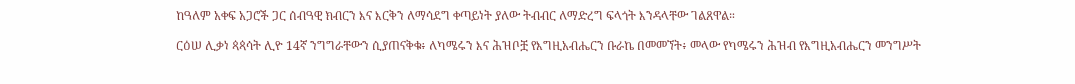ከዓለም አቀፍ አጋሮች ጋር ሰብዓዊ ክብርን እና እርቅን ለማሳደግ ቀጣይነት ያለው ትብብር ለማድረግ ፍላጎት እንዳላቸው ገልጸዋል።

ርዕሠ ሊቃነ ጳጳሳት ሊዮ 14ኛ ንግግራቸውን ሲያጠናቅቁ፥ ለካሜሩን እና ሕዝቦቿ የእግዚአብሔርን ቡራኬ በመመኘት፥ መላው የካሜሩን ሕዝብ የእግዚአብሔርን መንግሥት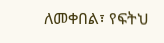ለመቀበል፣ የፍትህ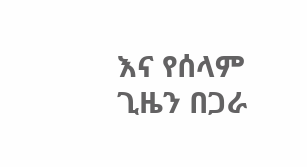እና የሰላም ጊዜን በጋራ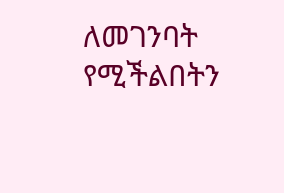ለመገንባት የሚችልበትን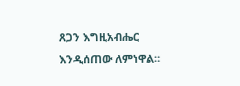ጸጋን እግዚአብሔር እንዲሰጠው ለምነዋል።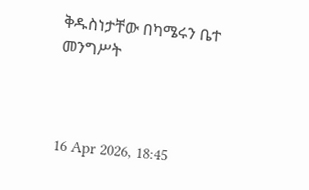ቅዱስነታቸው በካሜሩን ቤተ መንግሥት



16 Apr 2026, 18:45